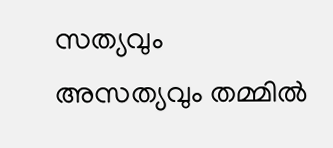സത്യവും അസത്യവും തമ്മിൽ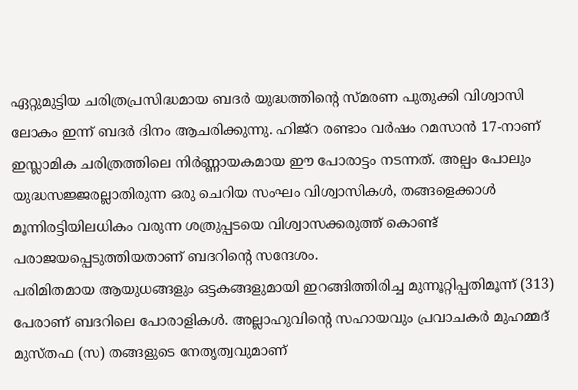ഏറ്റുമുട്ടിയ ചരിത്രപ്രസിദ്ധമായ ബദർ യുദ്ധത്തിന്റെ സ്മരണ പുതുക്കി വിശ്വാസി ലോകം ഇന്ന് ബദർ ദിനം ആചരിക്കുന്നു. ഹിജ്റ രണ്ടാം വർഷം റമസാൻ 17-നാണ് ഇസ്ലാമിക ചരിത്രത്തിലെ നിർണ്ണായകമായ ഈ പോരാട്ടം നടന്നത്. അല്പം പോലും യുദ്ധസജ്ജരല്ലാതിരുന്ന ഒരു ചെറിയ സംഘം വിശ്വാസികൾ, തങ്ങളെക്കാൾ മൂന്നിരട്ടിയിലധികം വരുന്ന ശത്രുപ്പടയെ വിശ്വാസക്കരുത്ത് കൊണ്ട് പരാജയപ്പെടുത്തിയതാണ് ബദറിന്റെ സന്ദേശം.
പരിമിതമായ ആയുധങ്ങളും ഒട്ടകങ്ങളുമായി ഇറങ്ങിത്തിരിച്ച മുന്നൂറ്റിപ്പതിമൂന്ന് (313) പേരാണ് ബദറിലെ പോരാളികൾ. അല്ലാഹുവിന്റെ സഹായവും പ്രവാചകർ മുഹമ്മദ് മുസ്തഫ (സ) തങ്ങളുടെ നേതൃത്വവുമാണ്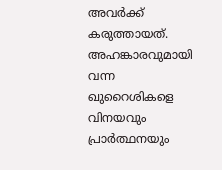അവർക്ക് കരുത്തായത്.
അഹങ്കാരവുമായി വന്ന ഖുറൈശികളെ വിനയവും പ്രാർത്ഥനയും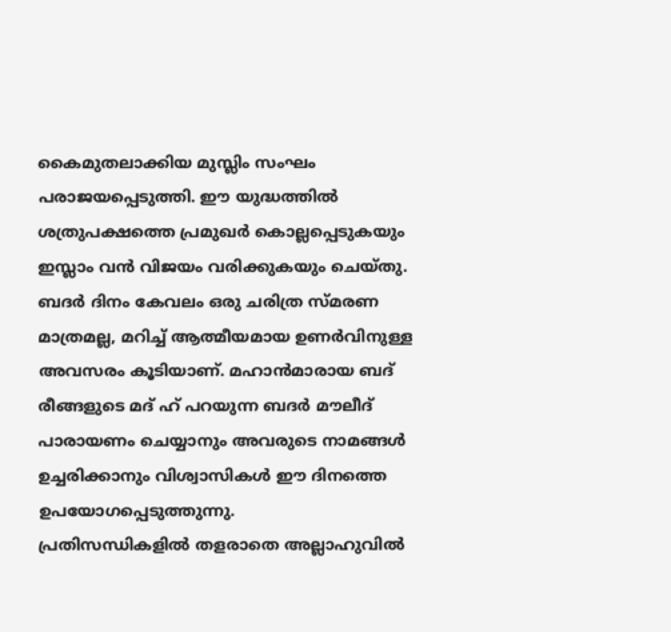കൈമുതലാക്കിയ മുസ്ലിം സംഘം പരാജയപ്പെടുത്തി. ഈ യുദ്ധത്തിൽ ശത്രുപക്ഷത്തെ പ്രമുഖർ കൊല്ലപ്പെടുകയും ഇസ്ലാം വൻ വിജയം വരിക്കുകയും ചെയ്തു.
ബദർ ദിനം കേവലം ഒരു ചരിത്ര സ്മരണ മാത്രമല്ല, മറിച്ച് ആത്മീയമായ ഉണർവിനുള്ള അവസരം കൂടിയാണ്. മഹാൻമാരായ ബദ് രീങ്ങളുടെ മദ് ഹ് പറയുന്ന ബദർ മൗലീദ് പാരായണം ചെയ്യാനും അവരുടെ നാമങ്ങൾ ഉച്ചരിക്കാനും വിശ്വാസികൾ ഈ ദിനത്തെ ഉപയോഗപ്പെടുത്തുന്നു.
പ്രതിസന്ധികളിൽ തളരാതെ അല്ലാഹുവിൽ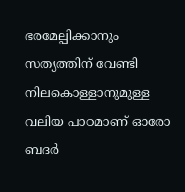ഭരമേല്പിക്കാനും സത്യത്തിന് വേണ്ടി നിലകൊള്ളാനുമുള്ള വലിയ പാഠമാണ് ഓരോ ബദർ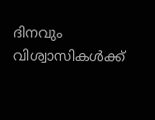ദിനവും വിശ്വാസികൾക്ക്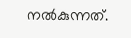നൽകുന്നത്.